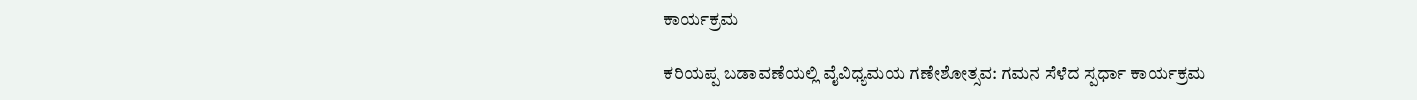ಕಾರ್ಯಕ್ರಮ

ಕರಿಯಪ್ಪ ಬಡಾವಣೆಯಲ್ಲಿ ವೈವಿಧ್ಯಮಯ ಗಣೇಶೋತ್ಸವ: ಗಮನ ಸೆಳೆದ ಸ್ಪರ್ಧಾ ಕಾರ್ಯಕ್ರಮ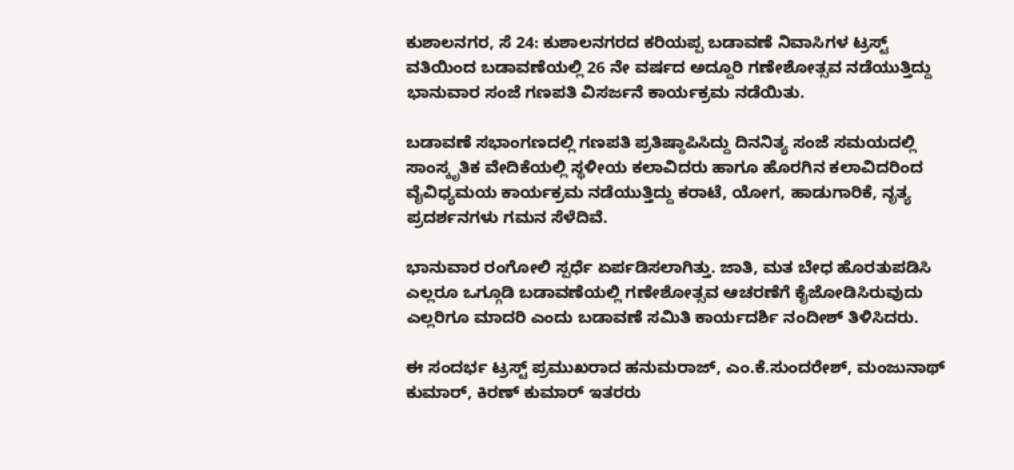ಕುಶಾಲನಗರ, ಸೆ 24: ಕುಶಾಲನಗರದ ಕರಿಯಪ್ಪ ಬಡಾವಣೆ ನಿವಾಸಿಗಳ ಟ್ರಸ್ಟ್ ವತಿಯಿಂದ ಬಡಾವಣೆಯಲ್ಲಿ 26 ನೇ ವರ್ಷದ ಅದ್ದೂರಿ ಗಣೇಶೋತ್ಸವ ನಡೆಯುತ್ತಿದ್ದು ಭಾನುವಾರ ಸಂಜೆ ಗಣಪತಿ‌ ವಿಸರ್ಜನೆ ಕಾರ್ಯಕ್ರಮ ನಡೆಯಿತು.

ಬಡಾವಣೆ ಸಭಾಂಗಣದಲ್ಲಿ ಗಣಪತಿ ಪ್ರತಿಷ್ಠಾಪಿಸಿದ್ದು ದಿನನಿತ್ಯ ಸಂಜೆ ಸಮಯದಲ್ಲಿ ಸಾಂಸ್ಕೃತಿಕ ವೇದಿಕೆಯಲ್ಲಿ ಸ್ಥಳೀಯ ಕಲಾವಿದರು ಹಾಗೂ ಹೊರಗಿನ ಕಲಾವಿದರಿಂದ ವೈವಿಧ್ಯಮಯ ಕಾರ್ಯಕ್ರಮ ನಡೆಯುತ್ತಿದ್ದು ಕರಾಟೆ, ಯೋಗ, ಹಾಡುಗಾರಿಕೆ, ನೃತ್ಯ ಪ್ರದರ್ಶನಗಳು ಗಮನ ಸೆಳೆದಿವೆ.

ಭಾನುವಾರ ರಂಗೋಲಿ ಸ್ಪರ್ಧೆ ಏರ್ಪಡಿಸಲಾಗಿತ್ತು. ಜಾತಿ, ಮತ ಬೇಧ ಹೊರತುಪಡಿಸಿ ಎಲ್ಲರೂ ಒಗ್ಗೂಡಿ ಬಡಾವಣೆಯಲ್ಲಿ ಗಣೇಶೋತ್ಸವ ಆಚರಣೆಗೆ ಕೈಜೋಡಿಸಿರುವುದು‌ ಎಲ್ಲರಿಗೂ ಮಾದರಿ ಎಂದು ಬಡಾವಣೆ ಸಮಿತಿ ಕಾರ್ಯದರ್ಶಿ ನಂದೀಶ್ ತಿಳಿಸಿದರು.

ಈ ಸಂದರ್ಭ ಟ್ರಸ್ಟ್ ಪ್ರಮುಖರಾದ ಹನುಮರಾಜ್, ಎಂ.ಕೆ.ಸುಂದರೇಶ್, ಮಂಜುನಾಥ್ ಕುಮಾರ್, ಕಿರಣ್ ಕುಮಾರ್ ಇತರರು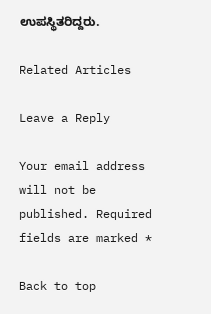ಉಪಸ್ಥಿತರಿದ್ದರು.

Related Articles

Leave a Reply

Your email address will not be published. Required fields are marked *

Back to top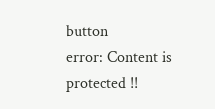button
error: Content is protected !!